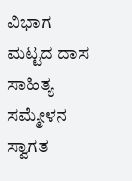ವಿಭಾಗ ಮಟ್ಟದ ದಾಸ ಸಾಹಿತ್ಯ ಸಮ್ಮೇಳನ ಸ್ವಾಗತ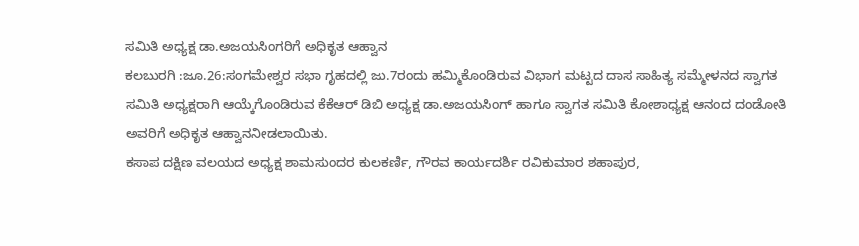ಸಮಿತಿ ಅಧ್ಯಕ್ಷ ಡಾ.ಅಜಯಸಿಂಗರಿಗೆ ಅಧಿಕೃತ ಆಹ್ವಾನ
ಕಲಬುರಗಿ :ಜೂ.26:ಸಂಗಮೇಶ್ವರ ಸಭಾ ಗೃಹದಲ್ಲಿ ಜು.7ರಂದು ಹಮ್ಮಿಕೊಂಡಿರುವ ವಿಭಾಗ ಮಟ್ಟದ ದಾಸ ಸಾಹಿತ್ಯ ಸಮ್ಮೇಳನದ ಸ್ವಾಗತ ಸಮಿತಿ ಅಧ್ಯಕ್ಷರಾಗಿ ಆಯ್ಕೆಗೊಂಡಿರುವ ಕೆಕೆಆರ್ ಡಿಬಿ ಅಧ್ಯಕ್ಷ ಡಾ.ಅಜಯಸಿಂಗ್ ಹಾಗೂ ಸ್ವಾಗತ ಸಮಿತಿ ಕೋಶಾಧ್ಯಕ್ಷ ಆನಂದ ದಂಡೋತಿ ಅವರಿಗೆ ಅಧಿಕೃತ ಆಹ್ವಾನನೀಡಲಾಯಿತು.
ಕಸಾಪ ದಕ್ಷಿಣ ವಲಯದ ಅಧ್ಯಕ್ಷ ಶಾಮಸುಂದರ ಕುಲಕರ್ಣಿ, ಗೌರವ ಕಾರ್ಯದರ್ಶಿ ರವಿಕುಮಾರ ಶಹಾಪುರ,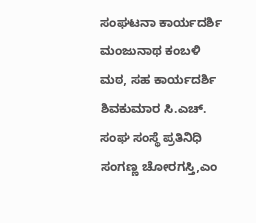ಸಂಘಟನಾ ಕಾರ್ಯದರ್ಶಿ ಮಂಜುನಾಥ ಕಂಬಳಿ ಮಠ, ಸಹ ಕಾರ್ಯದರ್ಶಿ ಶಿವಕುಮಾರ ಸಿ.ಎಚ್. ಸಂಘ ಸಂಸ್ಥೆ ಪ್ರತಿನಿಧಿ ಸಂಗಣ್ಣ ಚೋರಗಸ್ತಿ,ಎಂ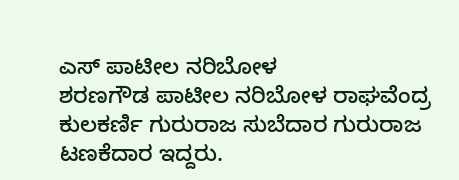ಎಸ್ ಪಾಟೀಲ ನರಿಬೋಳ
ಶರಣಗೌಡ ಪಾಟೀಲ ನರಿಬೋಳ ರಾಘವೆಂದ್ರ ಕುಲಕರ್ಣಿ ಗುರುರಾಜ ಸುಬೆದಾರ ಗುರುರಾಜ ಟಣಕೆದಾರ ಇದ್ದರು.